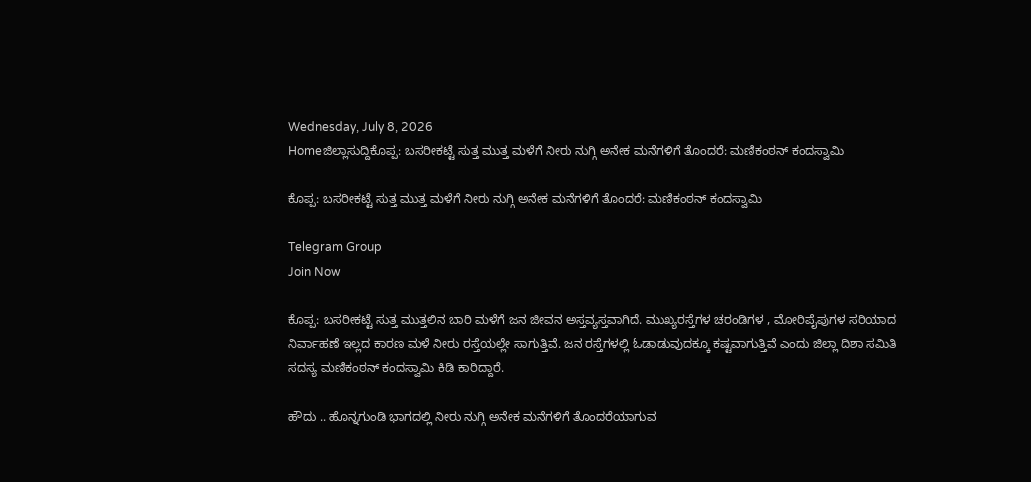Wednesday, July 8, 2026
Homeಜಿಲ್ಲಾಸುದ್ದಿಕೊಪ್ಪ: ಬಸರೀಕಟ್ಟೆ ಸುತ್ತ ಮುತ್ತ ಮಳೆಗೆ ನೀರು ನುಗ್ಗಿ ಅನೇಕ ಮನೆಗಳಿಗೆ ತೊಂದರೆ: ಮಣಿಕಂಠನ್ ಕಂದಸ್ವಾಮಿ

ಕೊಪ್ಪ: ಬಸರೀಕಟ್ಟೆ ಸುತ್ತ ಮುತ್ತ ಮಳೆಗೆ ನೀರು ನುಗ್ಗಿ ಅನೇಕ ಮನೆಗಳಿಗೆ ತೊಂದರೆ: ಮಣಿಕಂಠನ್ ಕಂದಸ್ವಾಮಿ

Telegram Group
Join Now

ಕೊಪ್ಪ: ಬಸರೀಕಟ್ಟೆ ಸುತ್ತ ಮುತ್ತಲಿನ ಬಾರಿ ಮಳೆಗೆ ಜನ ಜೀವನ ಅಸ್ತವ್ಯಸ್ತವಾಗಿದೆ. ಮುಖ್ಯರಸ್ತೆಗಳ ಚರಂಡಿಗಳ , ಮೋರಿಪೈಪುಗಳ ಸರಿಯಾದ ನಿರ್ವಾಹಣೆ ಇಲ್ಲದ ಕಾರಣ ಮಳೆ ನೀರು ರಸ್ತೆಯಲ್ಲೇ ಸಾಗುತ್ತಿವೆ. ಜನ ರಸ್ತೆಗಳಲ್ಲಿ ಓಡಾಡುವುದಕ್ಕೂ ಕಷ್ಟವಾಗುತ್ತಿವೆ ಎಂದು ಜಿಲ್ಲಾ ದಿಶಾ ಸಮಿತಿ ಸದಸ್ಯ ಮಣಿಕಂಠನ್ ಕಂದಸ್ವಾಮಿ ಕಿಡಿ ಕಾರಿದ್ದಾರೆ.

ಹೌದು .. ಹೊನ್ನಗುಂಡಿ ಭಾಗದಲ್ಲಿ ನೀರು ನುಗ್ಗಿ ಅನೇಕ ಮನೆಗಳಿಗೆ ತೊಂದರೆಯಾಗುವ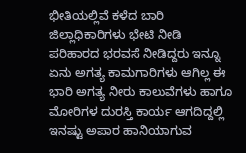ಭೀತಿಯಲ್ಲಿವೆ ಕಳೆದ ಬಾರಿ ಜಿಲ್ಲಾಧಿಕಾರಿಗಳು ಭೇಟಿ ನೀಡಿ ಪರಿಹಾರದ ಭರವಸೆ ನೀಡಿದ್ದರು ಇನ್ನೂ ಏನು ಅಗತ್ಯ ಕಾಮಗಾರಿಗಳು ಆಗಿಲ್ಲ ಈ ಭಾರಿ ಅಗತ್ಯ ನೀರು ಕಾಲುವೆಗಳು ಹಾಗೂ ಮೋರಿಗಳ ದುರಸ್ತಿ ಕಾರ್ಯ ಆಗದಿದ್ದಲ್ಲಿ ಇನಷ್ಟು ಅಪಾರ ಹಾನಿಯಾಗುವ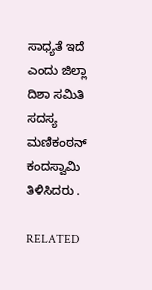ಸಾಧ್ಯತೆ ಇದೆ ಎಂದು ಜಿಲ್ಲಾ ದಿಶಾ ಸಮಿತಿ ಸದಸ್ಯ ಮಣಿಕಂಠನ್ ಕಂದಸ್ವಾಮಿ ತಿಳಿಸಿದರು .

RELATED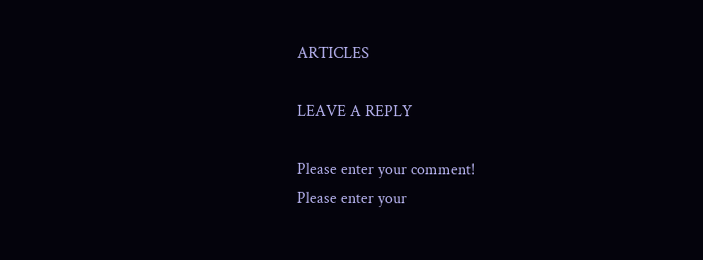ARTICLES

LEAVE A REPLY

Please enter your comment!
Please enter your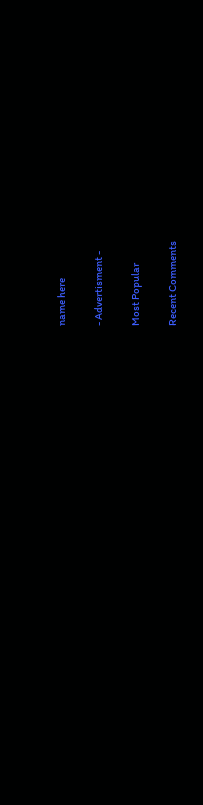name here

- Advertisment -

Most Popular

Recent Comments